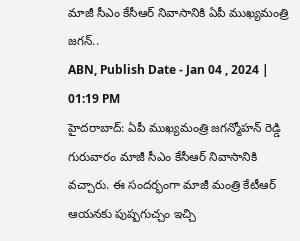మాజీ సీఎం కేసీఆర్ నివాసానికి ఏపీ ముఖ్యమంత్రి జగన్..
ABN, Publish Date - Jan 04 , 2024 | 01:19 PM
హైదరాబాద్: ఏపీ ముఖ్యమంత్రి జగన్మోహన్ రెడ్డి గురువారం మాజీ సీఎం కేసీఆర్ నివాసానికి వచ్చారు. ఈ సందర్భంగా మాజీ మంత్రి కేటీఆర్ ఆయనకు పుష్పగుచ్చం ఇచ్చి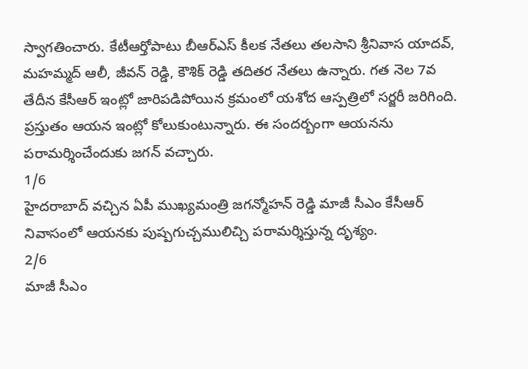స్వాగతించారు. కేటీఆర్తోపాటు బీఆర్ఎస్ కీలక నేతలు తలసాని శ్రీనివాస యాదవ్, మహమ్మద్ ఆలీ, జీవన్ రెడ్డి, కౌశిక్ రెడ్డి తదితర నేతలు ఉన్నారు. గత నెల 7వ తేదీన కేసీఆర్ ఇంట్లో జారిపడిపోయిన క్రమంలో యశోద ఆస్పత్రిలో సర్జరీ జరిగింది. ప్రస్తుతం ఆయన ఇంట్లో కోలుకుంటున్నారు. ఈ సందర్బంగా ఆయనను పరామర్శించేందుకు జగన్ వచ్చారు.
1/6
హైదరాబాద్ వచ్చిన ఏపీ ముఖ్యమంత్రి జగన్మోహన్ రెడ్డి మాజీ సీఎం కేసీఆర్ నివాసంలో ఆయనకు పుష్పగుచ్చములిచ్చి పరామర్శిస్తున్న దృశ్యం.
2/6
మాజీ సీఎం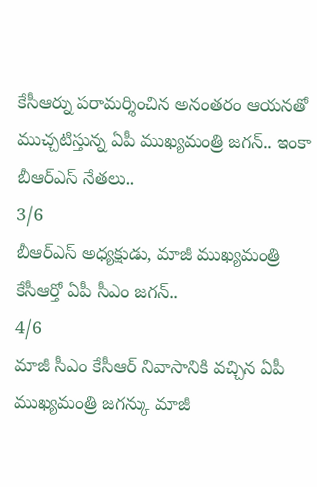కేసీఆర్ను పరామర్శించిన అనంతరం ఆయనతో ముచ్చటిస్తున్న ఏపీ ముఖ్యమంత్రి జగన్.. ఇంకా బీఆర్ఎస్ నేతలు..
3/6
బీఆర్ఎస్ అధ్యక్షుడు, మాజీ ముఖ్యమంత్రి కేసీఆర్తో ఏపీ సీఎం జగన్..
4/6
మాజీ సీఎం కేసీఆర్ నివాసానికి వచ్చిన ఏపీ ముఖ్యమంత్రి జగన్కు మాజీ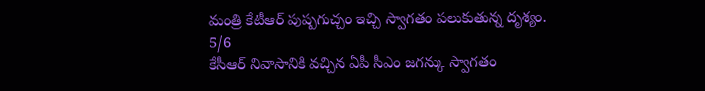మంత్రి కేటీఆర్ పుష్పగుచ్చం ఇచ్చి స్వాగతం పలుకుతున్న దృశ్యం.
5/6
కేసీఆర్ నివాసానికి వచ్చిన ఏపీ సీఎం జగన్కు స్వాగతం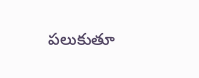పలుకుతూ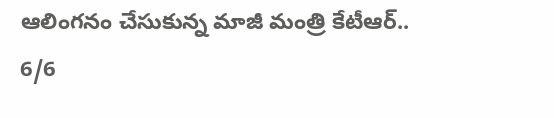ఆలింగనం చేసుకున్న మాజీ మంత్రి కేటీఆర్..
6/6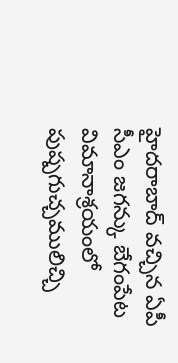హైదరాబాద్ వచ్చిన ఏపీ సీఎం జగన్కు బేగంపేట విమానాశ్రయంలో పుష్పగుచ్చములిచ్చి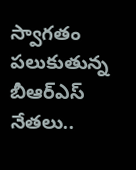స్వాగతం పలుకుతున్న బీఆర్ఎస్ నేతలు..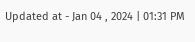Updated at - Jan 04 , 2024 | 01:31 PM